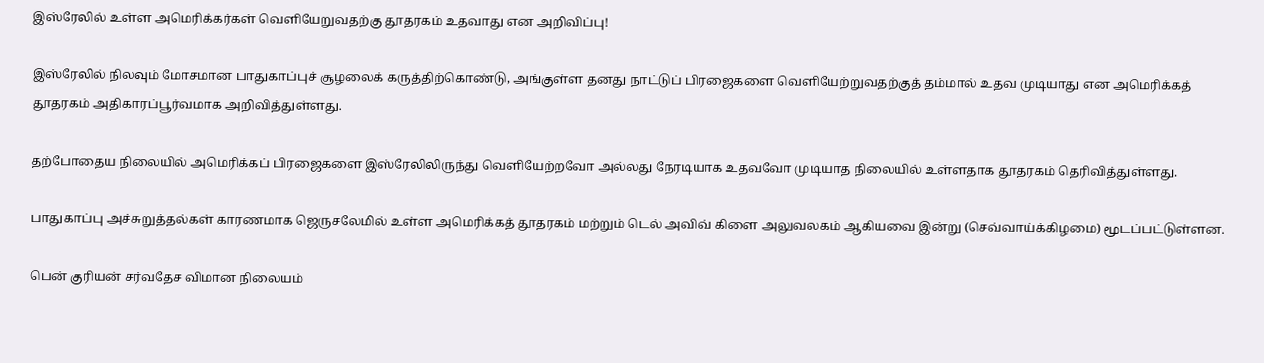இஸ்ரேலில் உள்ள அமெரிக்கர்கள் வெளியேறுவதற்கு தூதரகம் உதவாது என அறிவிப்பு!

இஸ்ரேலில் நிலவும் மோசமான பாதுகாப்புச் சூழலைக் கருத்திற்கொண்டு, அங்குள்ள தனது நாட்டுப் பிரஜைகளை வெளியேற்றுவதற்குத் தம்மால் உதவ முடியாது என அமெரிக்கத் தூதரகம் அதிகாரப்பூர்வமாக அறிவித்துள்ளது.

தற்போதைய நிலையில் அமெரிக்கப் பிரஜைகளை இஸ்ரேலிலிருந்து வெளியேற்றவோ அல்லது நேரடியாக உதவவோ முடியாத நிலையில் உள்ளதாக தூதரகம் தெரிவித்துள்ளது.

பாதுகாப்பு அச்சுறுத்தல்கள் காரணமாக ஜெருசலேமில் உள்ள அமெரிக்கத் தூதரகம் மற்றும் டெல் அவிவ் கிளை அலுவலகம் ஆகியவை இன்று (செவ்வாய்க்கிழமை) மூடப்பட்டுள்ளன.

பென் குரியன் சர்வதேச விமான நிலையம்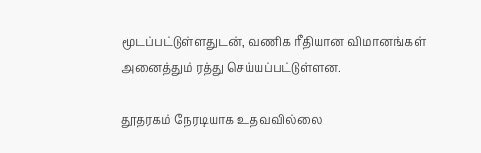மூடப்பட்டுள்ளதுடன், வணிக ரீதியான விமானங்கள் அனைத்தும் ரத்து செய்யப்பட்டுள்ளன.

தூதரகம் நேரடியாக உதவவில்லை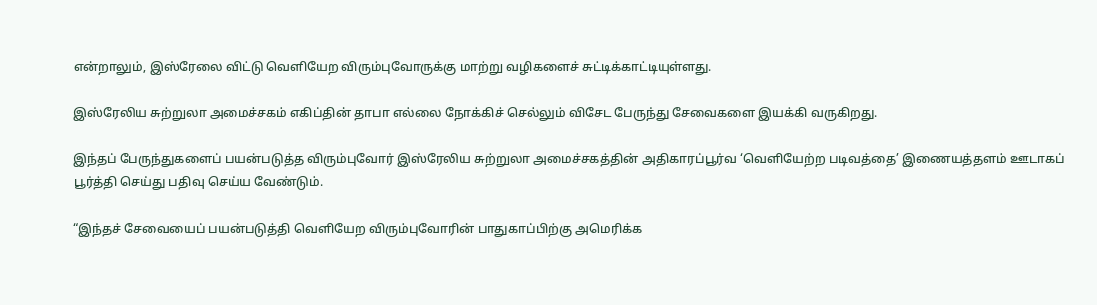என்றாலும், இஸ்ரேலை விட்டு வெளியேற விரும்புவோருக்கு மாற்று வழிகளைச் சுட்டிக்காட்டியுள்ளது.

இஸ்ரேலிய சுற்றுலா அமைச்சகம் எகிப்தின் தாபா எல்லை நோக்கிச் செல்லும் விசேட பேருந்து சேவைகளை இயக்கி வருகிறது.

இந்தப் பேருந்துகளைப் பயன்படுத்த விரும்புவோர் இஸ்ரேலிய சுற்றுலா அமைச்சகத்தின் அதிகாரப்பூர்வ ‘வெளியேற்ற படிவத்தை’ இணையத்தளம் ஊடாகப் பூர்த்தி செய்து பதிவு செய்ய வேண்டும்.

“இந்தச் சேவையைப் பயன்படுத்தி வெளியேற விரும்புவோரின் பாதுகாப்பிற்கு அமெரிக்க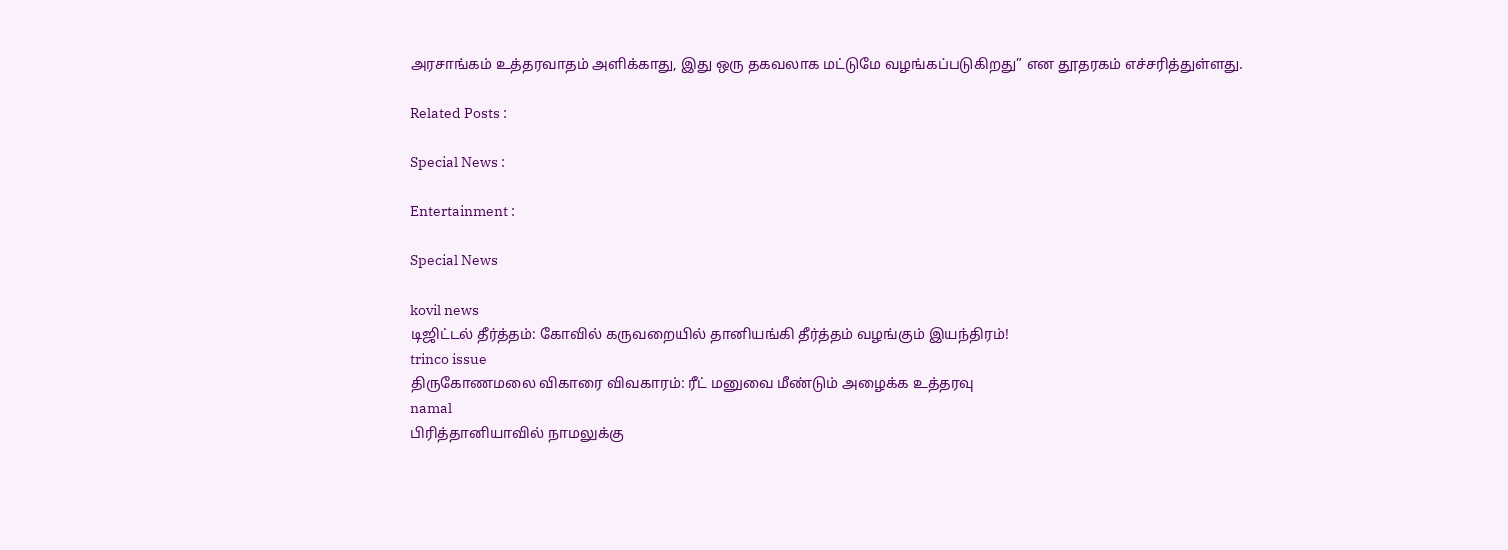அரசாங்கம் உத்தரவாதம் அளிக்காது, இது ஒரு தகவலாக மட்டுமே வழங்கப்படுகிறது” என தூதரகம் எச்சரித்துள்ளது.

Related Posts :

Special News :

Entertainment :

Special News

kovil news
டிஜிட்டல் தீர்த்தம்: கோவில் கருவறையில் தானியங்கி தீர்த்தம் வழங்கும் இயந்திரம்!
trinco issue
திருகோணமலை விகாரை விவகாரம்: ரீட் மனுவை மீண்டும் அழைக்க உத்தரவு
namal
பிரித்தானியாவில் நாமலுக்கு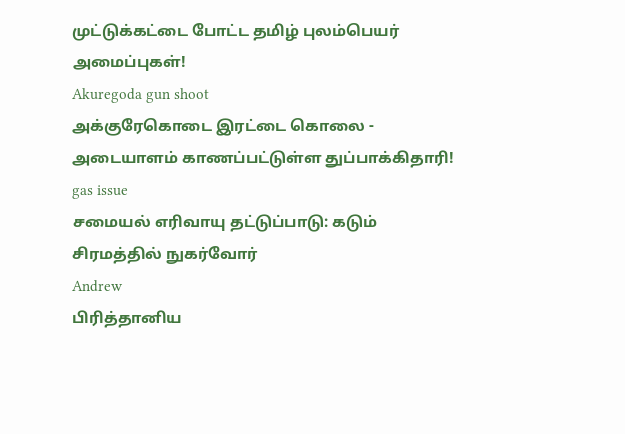முட்டுக்கட்டை போட்ட தமிழ் புலம்பெயர் அமைப்புகள்!
Akuregoda gun shoot
அக்குரேகொடை இரட்டை கொலை - அடையாளம் காணப்பட்டுள்ள துப்பாக்கிதாரி!
gas issue
சமையல் எரிவாயு தட்டுப்பாடு: கடும் சிரமத்தில் நுகர்வோர்
Andrew
பிரித்தானிய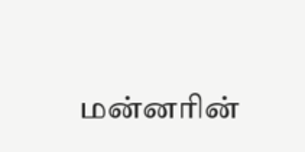மன்னரின்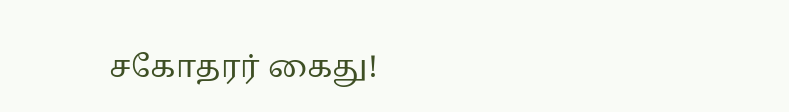சகோதரர் கைது!